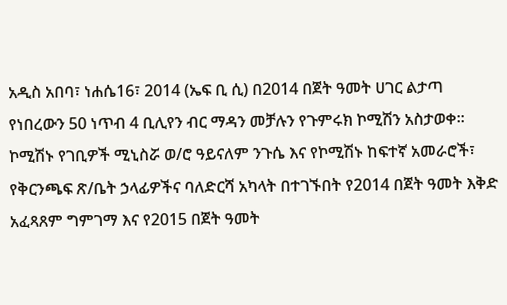አዲስ አበባ፣ ነሐሴ16፣ 2014 (ኤፍ ቢ ሲ) በ2014 በጀት ዓመት ሀገር ልታጣ የነበረውን 50 ነጥብ 4 ቢሊየን ብር ማዳን መቻሉን የጉምሩክ ኮሚሽን አስታወቀ፡፡
ኮሚሽኑ የገቢዎች ሚኒስሯ ወ/ሮ ዓይናለም ንጉሴ እና የኮሚሽኑ ከፍተኛ አመራሮች፣ የቅርንጫፍ ጽ/ቤት ኃላፊዎችና ባለድርሻ አካላት በተገኙበት የ2014 በጀት ዓመት እቅድ አፈጻጸም ግምገማ እና የ2015 በጀት ዓመት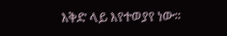እቅድ ላይ እየተወያየ ነው፡፡